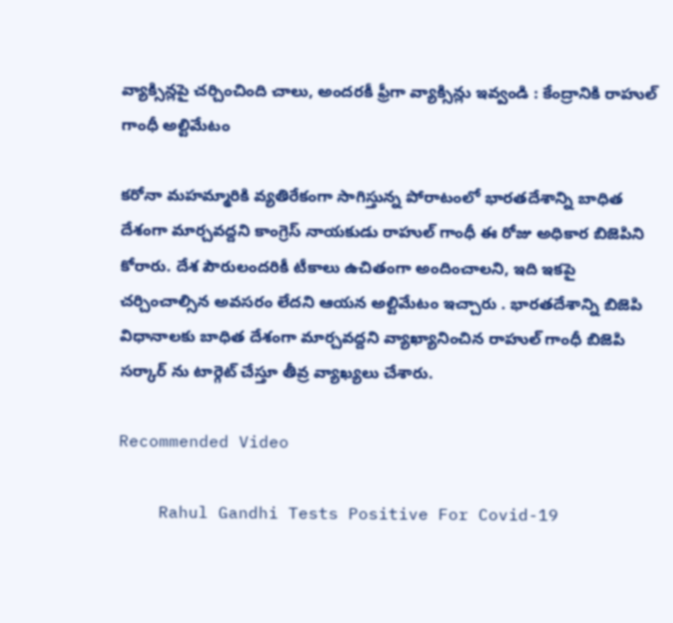వ్యాక్సిన్లపై చర్చించింది చాలు, అందరకీ ఫ్రీగా వ్యాక్సిన్లు ఇవ్వండి : కేంద్రానికి రాహుల్ గాంధీ అల్టిమేటం

కరోనా మహమ్మారికి వ్యతిరేకంగా సాగిస్తున్న పోరాటంలో భారతదేశాన్ని బాధిత దేశంగా మార్చవద్దని కాంగ్రెస్ నాయకుడు రాహుల్ గాంధీ ఈ రోజు అధికార బిజెపిని కోరారు. దేశ పౌరులందరికీ టీకాలు ఉచితంగా అందించాలని, ఇది ఇకపై చర్చించాల్సిన అవసరం లేదని ఆయన అల్టిమేటం ఇచ్చారు . భారతదేశాన్ని బిజెపి విధానాలకు బాధిత దేశంగా మార్చవద్దని వ్యాఖ్యానించిన రాహుల్ గాంధీ బిజెపి సర్కార్ ను టార్గెట్ చేస్తూ తీవ్ర వ్యాఖ్యలు చేశారు.

Recommended Video

    Rahul Gandhi Tests Positive For Covid-19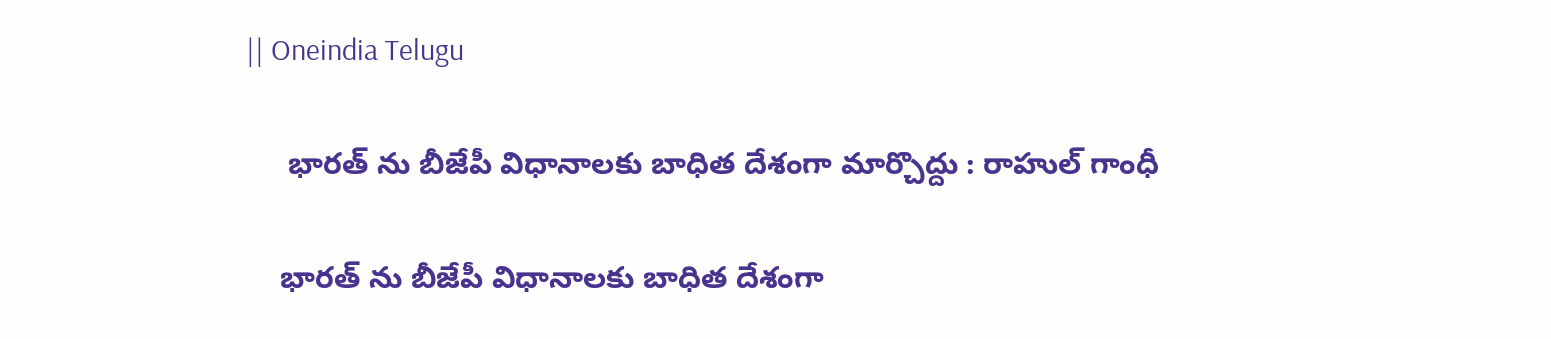|| Oneindia Telugu

     భారత్ ను బీజేపీ విధానాలకు బాధిత దేశంగా మార్చొద్దు : రాహుల్ గాంధీ

    భారత్ ను బీజేపీ విధానాలకు బాధిత దేశంగా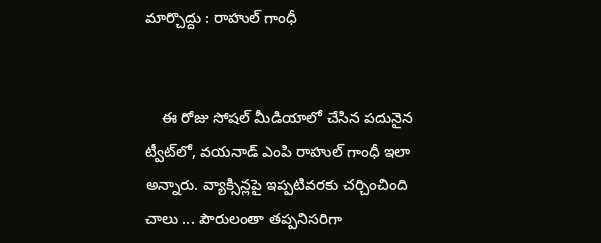మార్చొద్దు : రాహుల్ గాంధీ


    ఈ రోజు సోషల్ మీడియాలో చేసిన పదునైన ట్వీట్‌లో, వయనాడ్ ఎంపి రాహుల్ గాంధీ ఇలా అన్నారు. వ్యాక్సిన్లపై ఇప్పటివరకు చర్చించింది చాలు ... పౌరులంతా తప్పనిసరిగా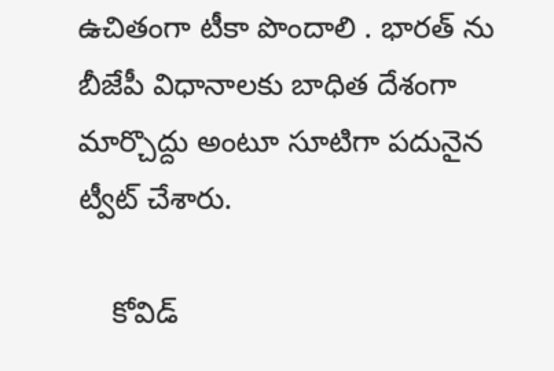ఉచితంగా టీకా పొందాలి . భారత్ ను బీజేపీ విధానాలకు బాధిత దేశంగా మార్చొద్దు అంటూ సూటిగా పదునైన ట్వీట్ చేశారు.

    కోవిడ్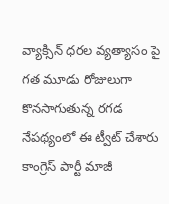వ్యాక్సిన్ ధరల వ్యత్యాసం పై గత మూడు రోజులుగా కొనసాగుతున్న రగడ నేపథ్యంలో ఈ ట్వీట్ చేశారు కాంగ్రెస్ పార్టీ మాజీ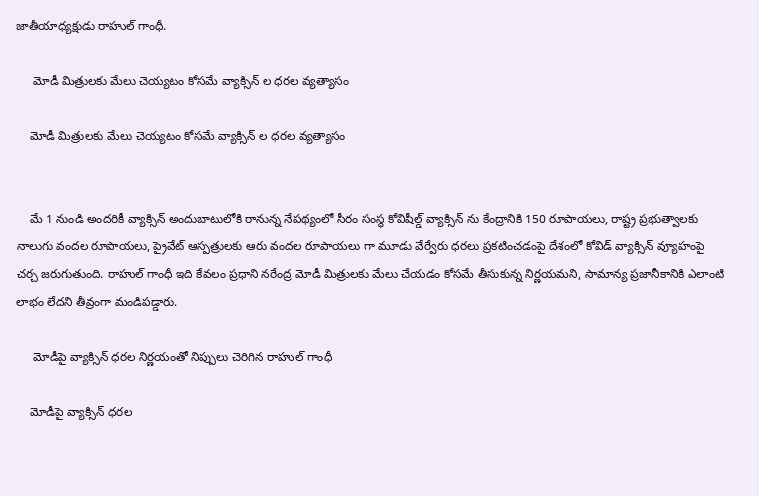జాతీయాధ్యక్షుడు రాహుల్ గాంధీ.

     మోడీ మిత్రులకు మేలు చెయ్యటం కోసమే వ్యాక్సిన్ ల ధరల వ్యత్యాసం

    మోడీ మిత్రులకు మేలు చెయ్యటం కోసమే వ్యాక్సిన్ ల ధరల వ్యత్యాసం


    మే 1 నుండి అందరికీ వ్యాక్సిన్ అందుబాటులోకి రానున్న నేపథ్యంలో సీరం సంస్థ కోవిషీల్డ్ వ్యాక్సిన్ ను కేంద్రానికి 150 రూపాయలు, రాష్ట్ర ప్రభుత్వాలకు నాలుగు వందల రూపాయలు, ప్రైవేట్ ఆస్పత్రులకు ఆరు వందల రూపాయలు గా మూడు వేర్వేరు ధరలు ప్రకటించడంపై దేశంలో కోవిడ్ వ్యాక్సిన్ వ్యూహంపై చర్చ జరుగుతుంది. రాహుల్ గాంధీ ఇది కేవలం ప్రధాని నరేంద్ర మోడీ మిత్రులకు మేలు చేయడం కోసమే తీసుకున్న నిర్ణయమని, సామాన్య ప్రజానీకానికి ఎలాంటి లాభం లేదని తీవ్రంగా మండిపడ్డారు.

     మోడీపై వ్యాక్సిన్ ధరల నిర్ణయంతో నిప్పులు చెరిగిన రాహుల్ గాంధీ

    మోడీపై వ్యాక్సిన్ ధరల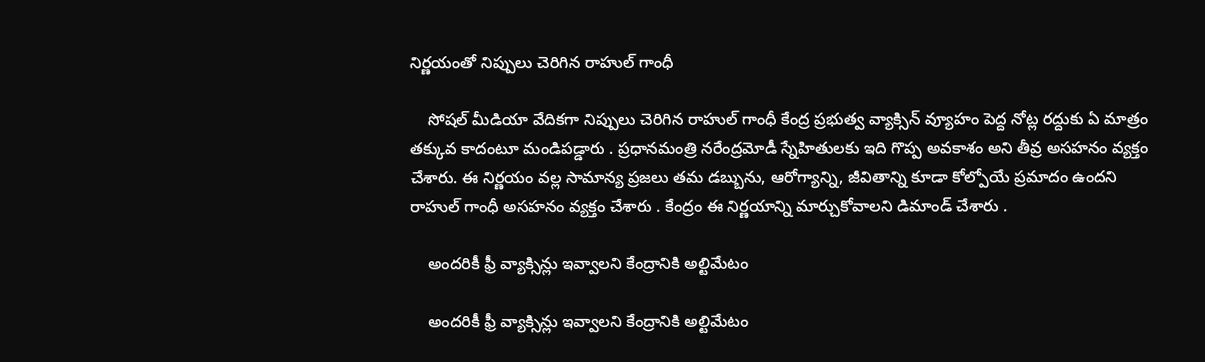నిర్ణయంతో నిప్పులు చెరిగిన రాహుల్ గాంధీ

    సోషల్ మీడియా వేదికగా నిప్పులు చెరిగిన రాహుల్ గాంధీ కేంద్ర ప్రభుత్వ వ్యాక్సిన్ వ్యూహం పెద్ద నోట్ల రద్దుకు ఏ మాత్రం తక్కువ కాదంటూ మండిపడ్డారు . ప్రధానమంత్రి నరేంద్రమోడీ స్నేహితులకు ఇది గొప్ప అవకాశం అని తీవ్ర అసహనం వ్యక్తం చేశారు. ఈ నిర్ణయం వల్ల సామాన్య ప్రజలు తమ డబ్బును, ఆరోగ్యాన్ని, జీవితాన్ని కూడా కోల్పోయే ప్రమాదం ఉందని రాహుల్ గాంధీ అసహనం వ్యక్తం చేశారు . కేంద్రం ఈ నిర్ణయాన్ని మార్చుకోవాలని డిమాండ్ చేశారు .

    అందరికీ ఫ్రీ వ్యాక్సిన్లు ఇవ్వాలని కేంద్రానికి అల్టిమేటం

    అందరికీ ఫ్రీ వ్యాక్సిన్లు ఇవ్వాలని కేంద్రానికి అల్టిమేటం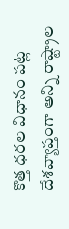కొత్త ధరల విధానం పట్ల దేశవ్యాప్తంగా అన్ని రాష్ట్రాల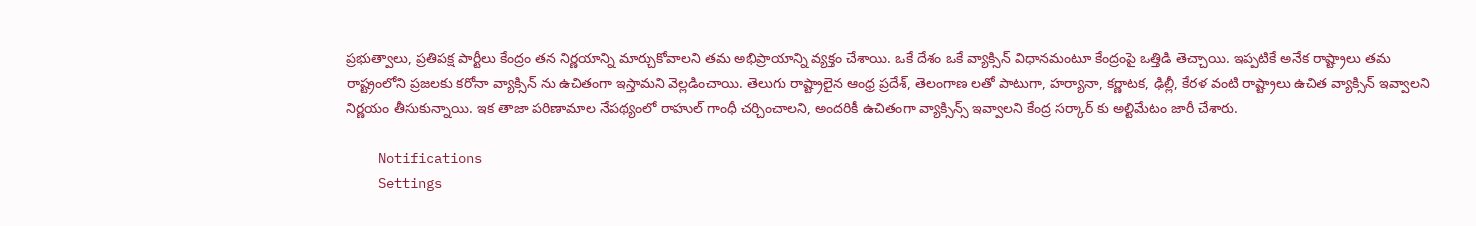ప్రభుత్వాలు, ప్రతిపక్ష పార్టీలు కేంద్రం తన నిర్ణయాన్ని మార్చుకోవాలని తమ అభిప్రాయాన్ని వ్యక్తం చేశాయి. ఒకే దేశం ఒకే వ్యాక్సిన్ విధానమంటూ కేంద్రంపై ఒత్తిడి తెచ్చాయి. ఇప్పటికే అనేక రాష్ట్రాలు తమ రాష్ట్రంలోని ప్రజలకు కరోనా వ్యాక్సిన్ ను ఉచితంగా ఇస్తామని వెల్లడించాయి. తెలుగు రాష్ట్రాలైన ఆంధ్ర ప్రదేశ్, తెలంగాణ లతో పాటుగా, హర్యానా, కర్ణాటక, ఢిల్లీ, కేరళ వంటి రాష్ట్రాలు ఉచిత వ్యాక్సిన్ ఇవ్వాలని నిర్ణయం తీసుకున్నాయి. ఇక తాజా పరిణామాల నేపథ్యంలో రాహుల్ గాంధీ చర్చించాలని, అందరికీ ఉచితంగా వ్యాక్సిన్స్ ఇవ్వాలని కేంద్ర సర్కార్ కు అల్టిమేటం జారీ చేశారు.

    Notifications
    Settings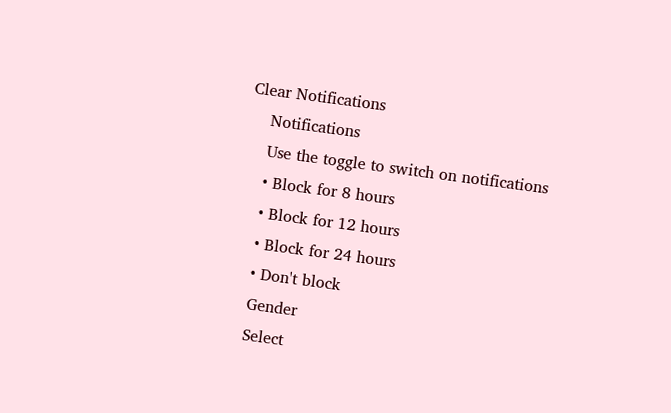Clear Notifications
    Notifications
    Use the toggle to switch on notifications
    • Block for 8 hours
    • Block for 12 hours
    • Block for 24 hours
    • Don't block
    Gender
    Select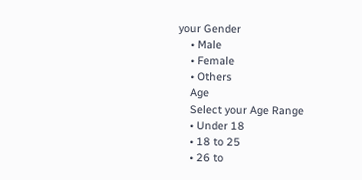your Gender
    • Male
    • Female
    • Others
    Age
    Select your Age Range
    • Under 18
    • 18 to 25
    • 26 to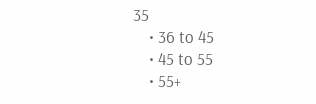35
    • 36 to 45
    • 45 to 55
    • 55+